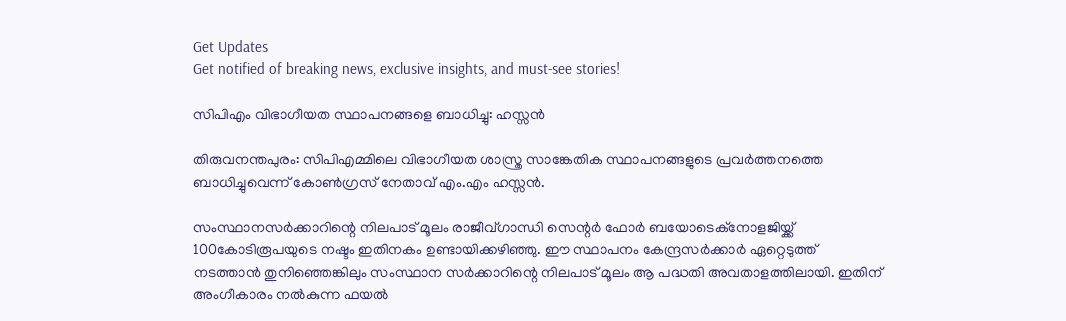Get Updates
Get notified of breaking news, exclusive insights, and must-see stories!

സിപിഎം വിഭാഗീയത സ്ഥാപനങ്ങളെ ബാധിച്ചു: ഹസ്സന്‍

തിരുവനന്തപുരം: സിപിഎമ്മിലെ വിഭാഗീയത ശാസ്ത്ര സാങ്കേതിക സ്ഥാപനങ്ങളുടെ പ്രവര്‍ത്തനത്തെ ബാധിച്ചുവെന്ന് കോണ്‍ഗ്രസ് നേതാവ് എം.എം ഹസ്സന്‍.

സംസ്ഥാനസര്‍ക്കാറിന്റെ നിലപാട് മൂലം രാജീവ്ഗാന്ധി സെന്റര്‍ ഫോര്‍ ബയോടെക്നോളജിയ്ക്ക് 100കോടിരൂപയുടെ നഷ്ടം ഇതിനകം ഉണ്ടായിക്കഴിഞ്ഞു. ഈ സ്ഥാപനം കേന്ദ്രസര്‍ക്കാര്‍ ഏറ്റെടുത്ത് നടത്താന്‍ തുനിഞ്ഞെങ്കിലും സംസ്ഥാന സര്‍ക്കാറിന്റെ നിലപാട് മൂലം ആ പദ്ധതി അവതാളത്തിലായി. ഇതിന് അംഗീകാരം നല്‍കുന്ന ഫയല്‍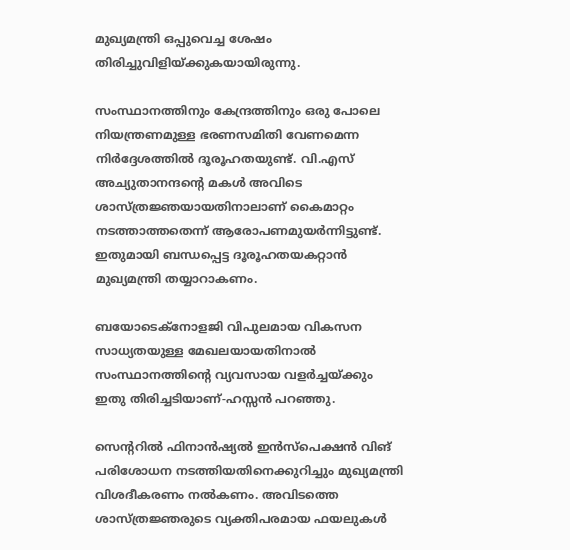മുഖ്യമന്ത്രി ഒപ്പുവെച്ച ശേഷം തിരിച്ചുവിളിയ്ക്കുകയായിരുന്നു.

സംസ്ഥാനത്തിനും കേന്ദ്രത്തിനും ഒരു പോലെ നിയന്ത്രണമുള്ള ഭരണസമിതി വേണമെന്ന നിര്‍ദ്ദേശത്തില്‍ ദൂരൂഹതയുണ്ട്. വി.എസ് അച്യുതാനന്ദന്റെ മകള്‍ അവിടെ ശാസ്ത്രജ്ഞയായതിനാലാണ് കൈമാറ്റം നടത്താത്തതെന്ന് ആരോപണമുയര്‍ന്നിട്ടുണ്ട്. ഇതുമായി ബന്ധപ്പെട്ട ദൂരൂഹതയകറ്റാന്‍ മുഖ്യമന്ത്രി തയ്യാറാകണം.

ബയോടെക്നോളജി വിപുലമായ വികസന സാധ്യതയുള്ള മേഖലയായതിനാല്‍ സംസ്ഥാനത്തിന്റെ വ്യവസായ വളര്‍ച്ചയ്ക്കും ഇതു തിരിച്ചടിയാണ്-ഹസ്സന്‍ പറഞ്ഞു.

സെന്ററില്‍ ഫിനാന്‍ഷ്യല്‍ ഇന്‍സ്പെക്ഷന്‍ വിങ് പരിശോധന നടത്തിയതിനെക്കുറിച്ചും മുഖ്യമന്ത്രി വിശദീകരണം നല്‍കണം. അവിടത്തെ ശാസ്ത്രജ്ഞരുടെ വ്യക്തിപരമായ ഫയലുകള്‍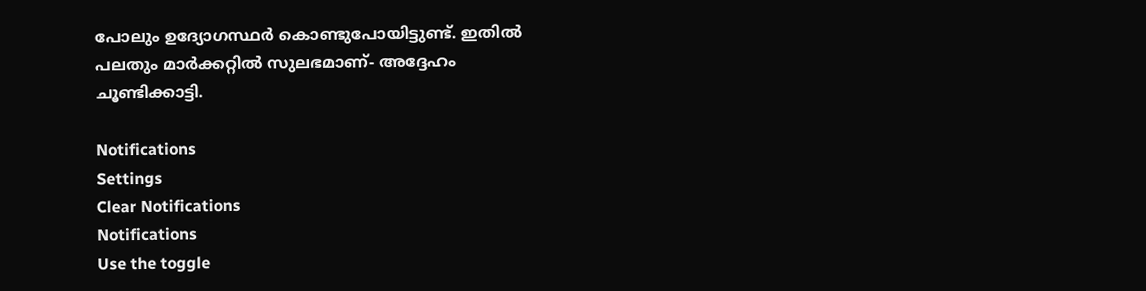പോലും ഉദ്യോഗസ്ഥര്‍ കൊണ്ടുപോയിട്ടുണ്ട്. ഇതില്‍ പലതും മാര്‍ക്കറ്റില്‍ സുലഭമാണ്- അദ്ദേഹം ചൂണ്ടിക്കാട്ടി.

Notifications
Settings
Clear Notifications
Notifications
Use the toggle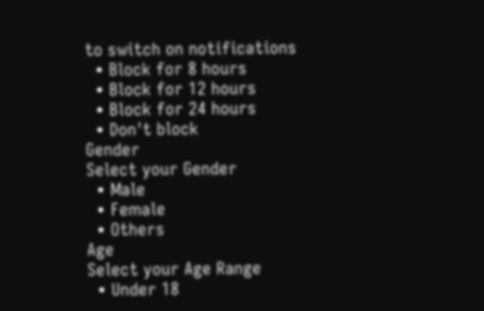to switch on notifications
  • Block for 8 hours
  • Block for 12 hours
  • Block for 24 hours
  • Don't block
Gender
Select your Gender
  • Male
  • Female
  • Others
Age
Select your Age Range
  • Under 18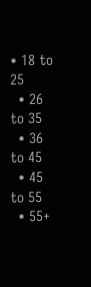• 18 to 25
  • 26 to 35
  • 36 to 45
  • 45 to 55
  • 55+